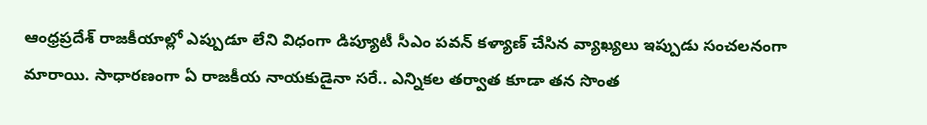ఆంధ్రప్రదేశ్ రాజకీయాల్లో ఎప్పుడూ లేని విధంగా డిప్యూటీ సీఎం పవన్ కళ్యాణ్ చేసిన వ్యాఖ్యలు ఇప్పుడు సంచలనంగా మారాయి. సాధారణంగా ఏ రాజకీయ నాయకుడైనా సరే.. ఎన్నికల తర్వాత కూడా తన సొంత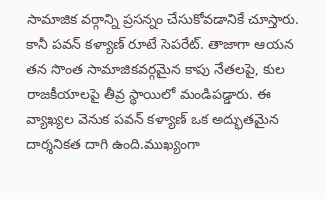సామాజిక వర్గాన్ని ప్రసన్నం చేసుకోవడానికే చూస్తారు. కానీ పవన్ కళ్యాణ్ రూటే సెపరేట్. తాజాగా ఆయన తన సొంత సామాజికవర్గమైన కాపు నేతలపై, కుల రాజకీయాలపై తీవ్ర స్థాయిలో మండిపడ్డారు. ఈ వ్యాఖ్యల వెనుక పవన్ కళ్యాణ్ ఒక అద్భుతమైన దార్శనికత దాగి ఉంది.ముఖ్యంగా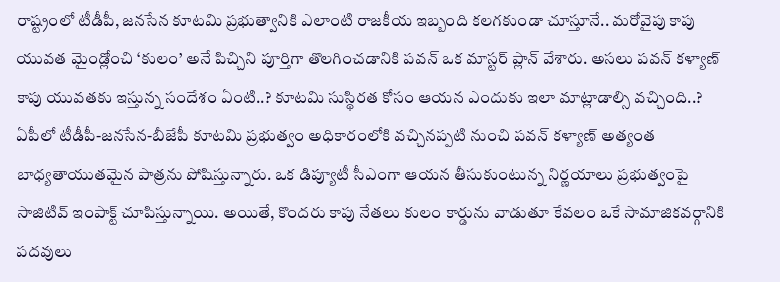రాష్ట్రంలో టీడీపీ, జనసేన కూటమి ప్రభుత్వానికి ఎలాంటి రాజకీయ ఇబ్బంది కలగకుండా చూస్తూనే.. మరోవైపు కాపు యువత మైండ్లోంచి ‘కులం’ అనే పిచ్చిని పూర్తిగా తొలగించడానికి పవన్ ఒక మాస్టర్ ప్లాన్ వేశారు. అసలు పవన్ కళ్యాణ్ కాపు యువతకు ఇస్తున్న సందేశం ఏంటి..? కూటమి సుస్థిరత కోసం ఆయన ఎందుకు ఇలా మాట్లాడాల్సి వచ్చింది..?
ఏపీలో టీడీపీ-జనసేన-బీజేపీ కూటమి ప్రభుత్వం అధికారంలోకి వచ్చినప్పటి నుంచి పవన్ కళ్యాణ్ అత్యంత బాధ్యతాయుతమైన పాత్రను పోషిస్తున్నారు. ఒక డిప్యూటీ సీఎంగా ఆయన తీసుకుంటున్న నిర్ణయాలు ప్రభుత్వంపై సాజిటివ్ ఇంపాక్ట్ చూపిస్తున్నాయి. అయితే, కొందరు కాపు నేతలు కులం కార్డును వాడుతూ కేవలం ఒకే సామాజికవర్గానికి పదవులు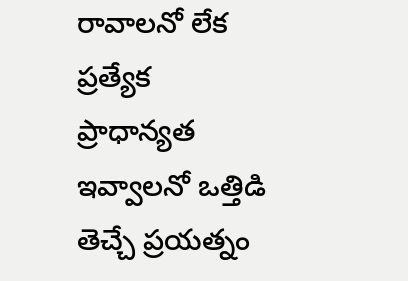రావాలనో లేక ప్రత్యేక ప్రాధాన్యత ఇవ్వాలనో ఒత్తిడి తెచ్చే ప్రయత్నం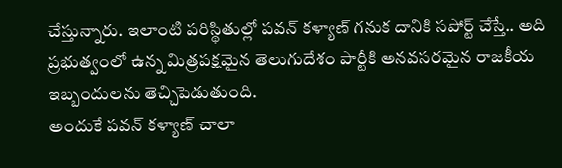చేస్తున్నారు. ఇలాంటి పరిస్థితుల్లో పవన్ కళ్యాణ్ గనుక దానికి సపోర్ట్ చేస్తే.. అది ప్రభుత్వంలో ఉన్న మిత్రపక్షమైన తెలుగుదేశం పార్టీకి అనవసరమైన రాజకీయ ఇబ్బందులను తెచ్చిపెడుతుంది.
అందుకే పవన్ కళ్యాణ్ చాలా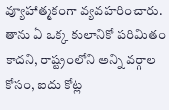వ్యూహాత్మకంగా వ్యవహరించారు. తాను ఏ ఒక్క కులానికో పరిమితం కాదని, రాష్ట్రంలోని అన్ని వర్గాల కోసం, ఐదు కోట్ల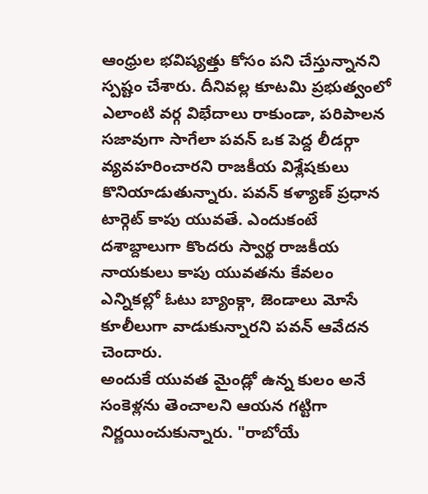ఆంధ్రుల భవిష్యత్తు కోసం పని చేస్తున్నానని స్పష్టం చేశారు. దీనివల్ల కూటమి ప్రభుత్వంలో ఎలాంటి వర్గ విభేదాలు రాకుండా, పరిపాలన సజావుగా సాగేలా పవన్ ఒక పెద్ద లీడర్గా వ్యవహరించారని రాజకీయ విశ్లేషకులు కొనియాడుతున్నారు. పవన్ కళ్యాణ్ ప్రధాన టార్గెట్ కాపు యువతే. ఎందుకంటే దశాబ్దాలుగా కొందరు స్వార్థ రాజకీయ నాయకులు కాపు యువతను కేవలం ఎన్నికల్లో ఓటు బ్యాంక్గా, జెండాలు మోసే కూలీలుగా వాడుకున్నారని పవన్ ఆవేదన చెందారు.
అందుకే యువత మైండ్లో ఉన్న కులం అనే సంకెళ్లను తెంచాలని ఆయన గట్టిగా నిర్ణయించుకున్నారు. "రాబోయే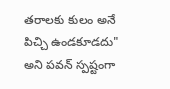తరాలకు కులం అనే పిచ్చి ఉండకూడదు" అని పవన్ స్పష్టంగా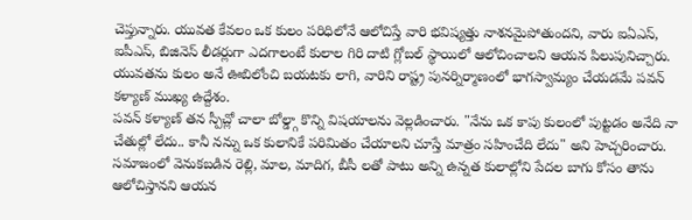చెప్తున్నారు. యువత కేవలం ఒక కులం పరిధిలోనే ఆలోచిస్తే వారి భవిష్యత్తు నాశనమైపోతుందని, వారు ఐఏఎస్, ఐపీఎస్, బిజినెస్ లీడర్లుగా ఎదగాలంటే కులాల గిరి దాటి గ్లోబల్ స్థాయిలో ఆలోచించాలని ఆయన పిలుపునిచ్చారు. యువతను కులం అనే ఊబిలోంచి బయటకు లాగి, వారిని రాష్ట్ర పునర్నిర్మాణంలో భాగస్వామ్యం చేయడమే పవన్ కళ్యాణ్ ముఖ్య ఉద్దేశం.
పవన్ కళ్యాణ్ తన స్పీచ్లో చాలా బోల్డ్గా కొన్ని విషయాలను వెల్లడించారు. "నేను ఒక కాపు కులంలో పుట్టడం అనేది నా చేతుల్లో లేదు.. కానీ నన్ను ఒక కులానికే పరిమితం చేయాలని చూస్తే మాత్రం సహించేది లేదు" అని హెచ్చరించారు. సమాజంలో వెనుకబడిన రెల్లి, మాల, మాదిగ, బీసీ లతో పాటు అన్ని ఉన్నత కులాల్లోని పేదల బాగు కోసం తాను ఆలోచిస్తానని ఆయన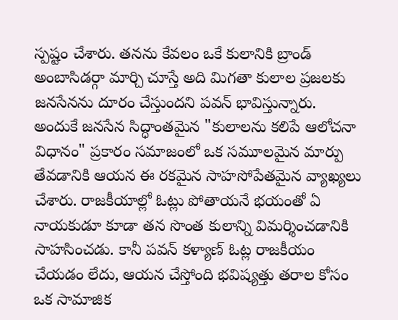స్పష్టం చేశారు. తనను కేవలం ఒకే కులానికి బ్రాండ్ అంబాసిడర్గా మార్చి చూస్తే అది మిగతా కులాల ప్రజలకు జనసేనను దూరం చేస్తుందని పవన్ భావిస్తున్నారు.
అందుకే జనసేన సిద్ధాంతమైన "కులాలను కలిపే ఆలోచనా విధానం" ప్రకారం సమాజంలో ఒక సమూలమైన మార్పు తేవడానికి ఆయన ఈ రకమైన సాహసోపేతమైన వ్యాఖ్యలు చేశారు. రాజకీయాల్లో ఓట్లు పోతాయనే భయంతో ఏ నాయకుడూ కూడా తన సొంత కులాన్ని విమర్శించడానికి సాహసించడు. కానీ పవన్ కళ్యాణ్ ఓట్ల రాజకీయం చేయడం లేదు, ఆయన చేస్తోంది భవిష్యత్తు తరాల కోసం ఒక సామాజిక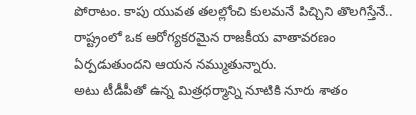పోరాటం. కాపు యువత తలల్లోంచి కులమనే పిచ్చిని తొలగిస్తేనే.. రాష్ట్రంలో ఒక ఆరోగ్యకరమైన రాజకీయ వాతావరణం ఏర్పడుతుందని ఆయన నమ్ముతున్నారు.
అటు టీడీపీతో ఉన్న మిత్రధర్మాన్ని నూటికి నూరు శాతం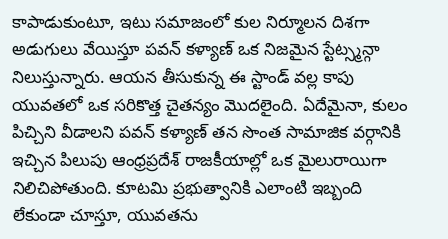కాపాడుకుంటూ, ఇటు సమాజంలో కుల నిర్మూలన దిశగా అడుగులు వేయిస్తూ పవన్ కళ్యాణ్ ఒక నిజమైన స్టేట్స్మన్గా నిలుస్తున్నారు. ఆయన తీసుకున్న ఈ స్టాండ్ వల్ల కాపు యువతలో ఒక సరికొత్త చైతన్యం మొదలైంది. ఏదేమైనా, కులం పిచ్చిని వీడాలని పవన్ కళ్యాణ్ తన సొంత సామాజిక వర్గానికి ఇచ్చిన పిలుపు ఆంధ్రప్రదేశ్ రాజకీయాల్లో ఒక మైలురాయిగా నిలిచిపోతుంది. కూటమి ప్రభుత్వానికి ఎలాంటి ఇబ్బంది లేకుండా చూస్తూ, యువతను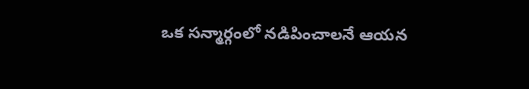ఒక సన్మార్గంలో నడిపించాలనే ఆయన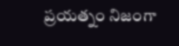ప్రయత్నం నిజంగా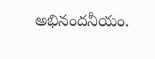అభినందనీయం.